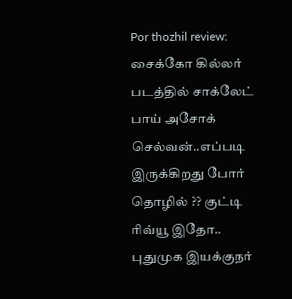Por thozhil review: சைக்கோ கில்லர் படத்தில் சாக்லேட் பாய் அசோக் செல்வன்..எப்படி இருக்கிறது போர் தொழில் ?? குட்டி ரிவ்யூ இதோ..
புதுமுக இயக்குநர்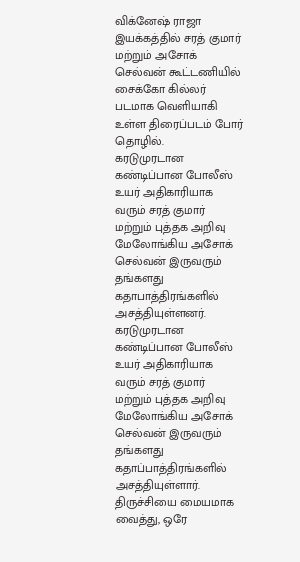விக்னேஷ் ராஜா இயக்கத்தில் சரத் குமார் மற்றும் அசோக் செல்வன் கூட்டணியில் சைக்கோ கில்லர் படமாக வெளியாகி உள்ள திரைப்படம் போர் தொழில்.
கரடுமுரடான கண்டிப்பான போலீஸ் உயர் அதிகாரியாக வரும் சரத் குமார் மற்றும் புத்தக அறிவு மேலோங்கிய அசோக் செல்வன் இருவரும் தங்களது கதாபாத்திரங்களில் அசத்தியுள்ளனர். கரடுமுரடான கண்டிப்பான போலீஸ் உயர் அதிகாரியாக வரும் சரத் குமார் மற்றும் புத்தக அறிவு மேலோங்கிய அசோக் செல்வன் இருவரும் தங்களது கதாப்பாத்திரங்களில் அசத்தியுள்ளார்.
திருச்சியை மையமாக வைத்து, ஒரே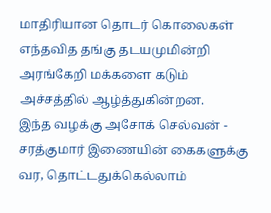மாதிரியான தொடர் கொலைகள் எந்தவித தங்கு தடயமுமின்றி அரங்கேறி மக்களை கடும் அச்சத்தில் ஆழ்த்துகின்றன.
இந்த வழக்கு அசோக் செல்வன் - சரத்குமார் இணையின் கைகளுக்கு வர, தொட்டதுக்கெல்லாம்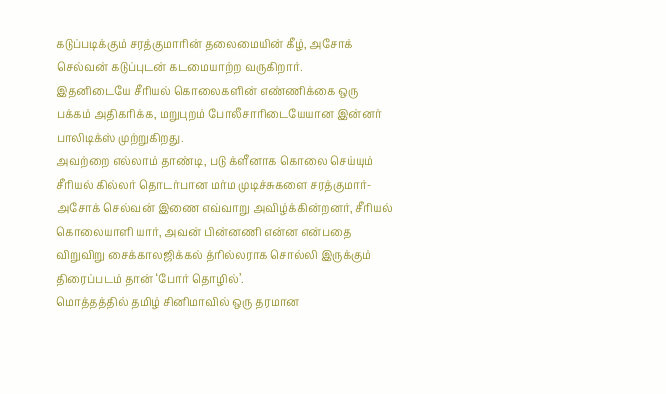கடுப்படிக்கும் சரத்குமாரின் தலைமையின் கீழ், அசோக் செல்வன் கடுப்புடன் கடமையாற்ற வருகிறார்.
இதனிடையே சீரியல் கொலைகளின் எண்ணிக்கை ஒரு பக்கம் அதிகரிக்க, மறுபுறம் போலீசாரிடையேயான இன்னர் பாலிடிக்ஸ் முற்றுகிறது.
அவற்றை எல்லாம் தாண்டி, படு க்ளீனாக கொலை செய்யும் சீரியல் கில்லர் தொடர்பான மர்ம முடிச்சுகளை சரத்குமார்- அசோக் செல்வன் இணை எவ்வாறு அவிழ்க்கின்றனர், சீரியல் கொலையாளி யார், அவன் பின்னணி என்ன என்பதை விறுவிறு சைக்காலஜிக்கல் த்ரில்லராக சொல்லி இருக்கும் திரைப்படம் தான் ‘போர் தொழில்’.
மொத்தத்தில் தமிழ் சினிமாவில் ஒரு தரமான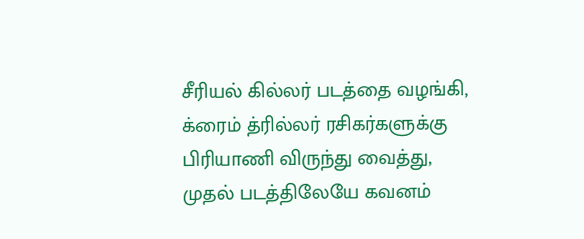சீரியல் கில்லர் படத்தை வழங்கி, க்ரைம் த்ரில்லர் ரசிகர்களுக்கு பிரியாணி விருந்து வைத்து, முதல் படத்திலேயே கவனம்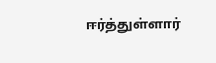ஈர்த்துள்ளார்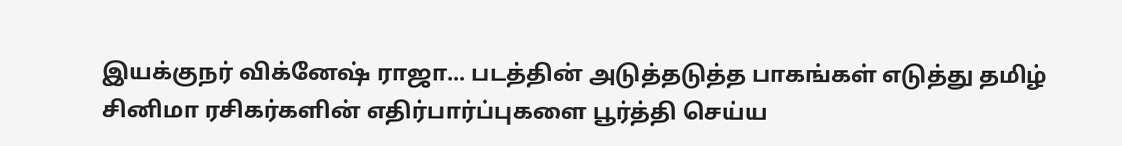இயக்குநர் விக்னேஷ் ராஜா... படத்தின் அடுத்தடுத்த பாகங்கள் எடுத்து தமிழ் சினிமா ரசிகர்களின் எதிர்பார்ப்புகளை பூர்த்தி செய்ய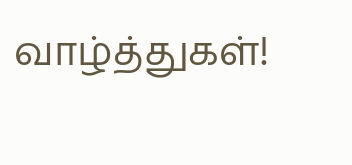வாழ்த்துகள்!